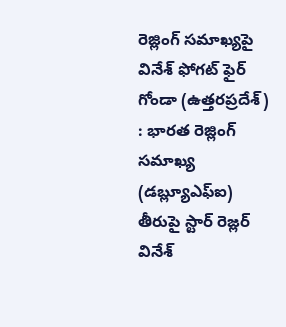రెజ్లింగ్ సమాఖ్యపై వినేశ్ ఫోగట్ ఫైర్
గోండా (ఉత్తరప్రదేశ్) : భారత రెజ్లింగ్ సమాఖ్య (డబ్ల్యూఎఫ్ఐ) తీరుపై స్టార్ రెజ్లర్ వినేశ్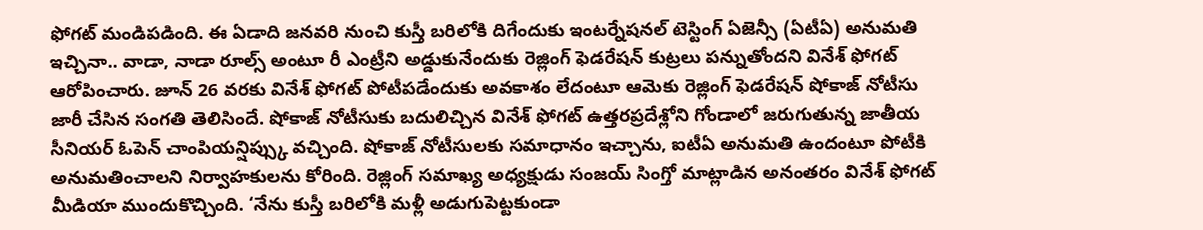ఫోగట్ మండిపడింది. ఈ ఏడాది జనవరి నుంచి కుస్తీ బరిలోకి దిగేందుకు ఇంటర్నేషనల్ టెస్టింగ్ ఏజెన్సీ (ఏటీఏ) అనుమతి ఇచ్చినా.. వాడా, నాడా రూల్స్ అంటూ రీ ఎంట్రీని అడ్డుకునేందుకు రెజ్లింగ్ ఫెడరేషన్ కుట్రలు పన్నుతోందని వినేశ్ ఫోగట్ ఆరోపించారు. జూన్ 26 వరకు వినేశ్ ఫోగట్ పోటీపడేందుకు అవకాశం లేదంటూ ఆమెకు రెజ్లింగ్ ఫెడరేషన్ షోకాజ్ నోటీసు జారీ చేసిన సంగతి తెలిసిందే. షోకాజ్ నోటీసుకు బదులిచ్చిన వినేశ్ ఫోగట్ ఉత్తరప్రదేశ్లోని గోండాలో జరుగుతున్న జాతీయ సీనియర్ ఓపెన్ చాంపియన్షిప్స్కు వచ్చింది. షోకాజ్ నోటీసులకు సమాధానం ఇచ్చాను, ఐటీఏ అనుమతి ఉందంటూ పోటీకి అనుమతించాలని నిర్వాహకులను కోరింది. రెజ్లింగ్ సమాఖ్య అధ్యక్షుడు సంజయ్ సింగ్తో మాట్లాడిన అనంతరం వినేశ్ ఫోగట్ మీడియా ముందుకొచ్చింది. ‘నేను కుస్తీ బరిలోకి మళ్లీ అడుగుపెట్టకుండా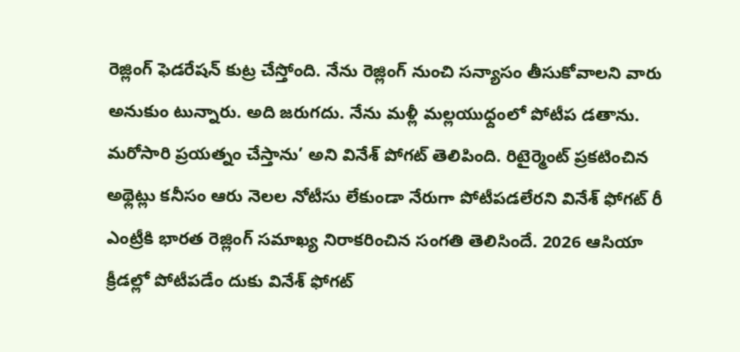రెజ్లింగ్ ఫెడరేషన్ కుట్ర చేస్తోంది. నేను రెజ్లింగ్ నుంచి సన్యాసం తీసుకోవాలని వారు అనుకుం టున్నారు. అది జరుగదు. నేను మళ్లీ మల్లయుధ్దంలో పోటీప డతాను. మరోసారి ప్రయత్నం చేస్తాను’ అని వినేశ్ పోగట్ తెలిపింది. రిటైర్మెంట్ ప్రకటించిన అథ్లెట్లు కనీసం ఆరు నెలల నోటీసు లేకుండా నేరుగా పోటీపడలేరని వినేశ్ ఫోగట్ రీ ఎంట్రీకి భారత రెజ్లింగ్ సమాఖ్య నిరాకరించిన సంగతి తెలిసిందే. 2026 ఆసియా క్రీడల్లో పోటీపడేం దుకు వినేశ్ ఫోగట్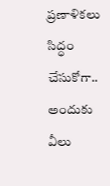ప్రణాళికలు సిద్ధం చేసుకోగా.. అందుకు వీలు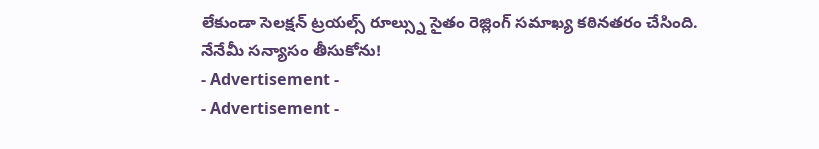లేకుండా సెలక్షన్ ట్రయల్స్ రూల్స్ను సైతం రెజ్లింగ్ సమాఖ్య కఠినతరం చేసింది.
నేనేమీ సన్యాసం తీసుకోను!
- Advertisement -
- Advertisement -